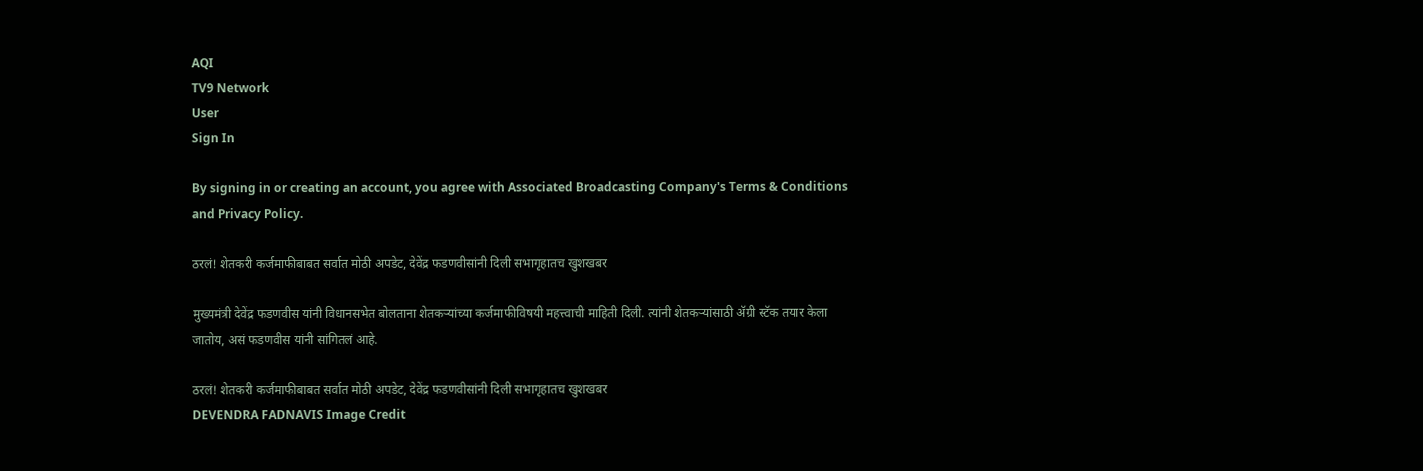AQI
TV9 Network
User
Sign In

By signing in or creating an account, you agree with Associated Broadcasting Company's Terms & Conditions and Privacy Policy.

ठरलं! शेतकरी कर्जमाफीबाबत सर्वात मोठी अपडेट, देवेंद्र फडणवीसांनी दिली सभागृहातच खुशखबर

मुख्यमंत्री देवेंद्र फडणवीस यांनी विधानसभेत बोलताना शेतकऱ्यांच्या कर्जमाफीविषयी महत्त्वाची माहिती दिली. त्यांनी शेतकऱ्यांसाठी ॲग्री स्टॅक तयार केला जातोय, असं फडणवीस यांनी सांगितलं आहे.

ठरलं! शेतकरी कर्जमाफीबाबत सर्वात मोठी अपडेट, देवेंद्र फडणवीसांनी दिली सभागृहातच खुशखबर
DEVENDRA FADNAVIS Image Credit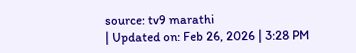source: tv9 marathi
| Updated on: Feb 26, 2026 | 3:28 PM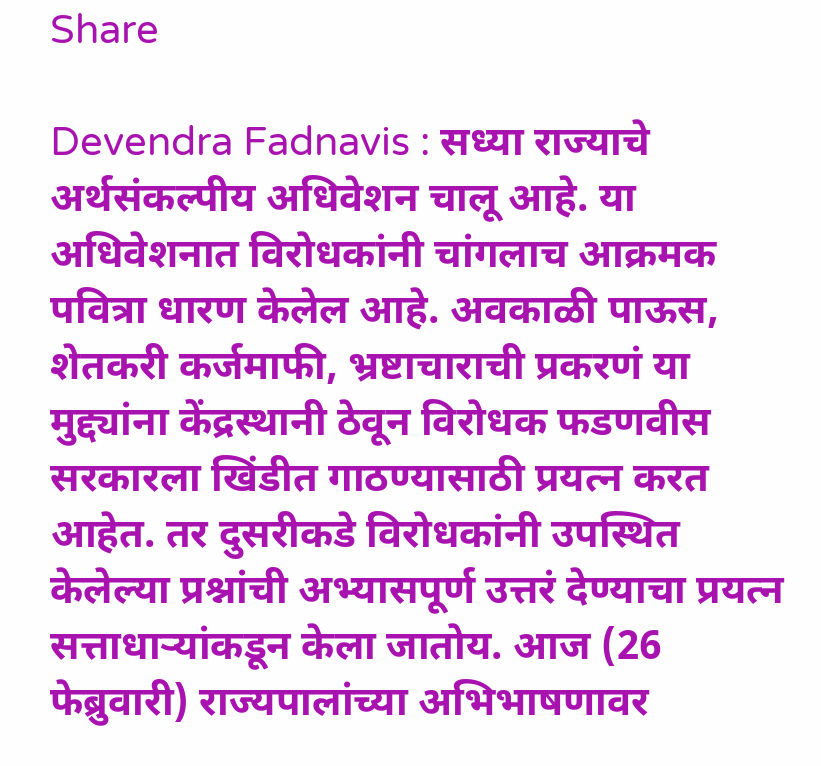Share

Devendra Fadnavis : सध्या राज्याचे अर्थसंकल्पीय अधिवेशन चालू आहे. या अधिवेशनात विरोधकांनी चांगलाच आक्रमक पवित्रा धारण केलेल आहे. अवकाळी पाऊस, शेतकरी कर्जमाफी, भ्रष्टाचाराची प्रकरणं या मुद्द्यांना केंद्रस्थानी ठेवून विरोधक फडणवीस सरकारला खिंडीत गाठण्यासाठी प्रयत्न करत आहेत. तर दुसरीकडे विरोधकांनी उपस्थित केलेल्या प्रश्नांची अभ्यासपूर्ण उत्तरं देण्याचा प्रयत्न सत्ताधाऱ्यांकडून केला जातोय. आज (26 फेब्रुवारी) राज्यपालांच्या अभिभाषणावर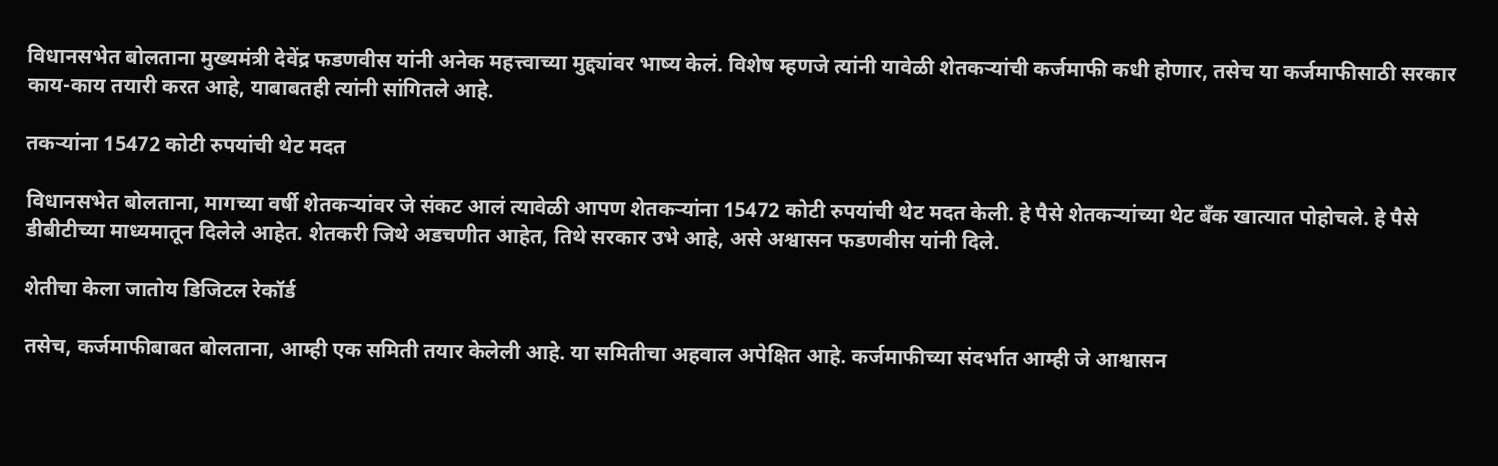विधानसभेत बोलताना मुख्यमंत्री देवेंद्र फडणवीस यांनी अनेक महत्त्वाच्या मुद्द्यांवर भाष्य केलं. विशेष म्हणजे त्यांनी यावेळी शेतकऱ्यांची कर्जमाफी कधी होणार, तसेच या कर्जमाफीसाठी सरकार काय-काय तयारी करत आहे, याबाबतही त्यांनी सांगितले आहे.

तकऱ्यांना 15472 कोटी रुपयांची थेट मदत

विधानसभेत बोलताना, मागच्या वर्षी शेतकऱ्यांवर जे संकट आलं त्यावेळी आपण शेतकऱ्यांना 15472 कोटी रुपयांची थेट मदत केली. हे पैसे शेतकऱ्यांच्या थेट बँक खात्यात पोहोचले. हे पैसे डीबीटीच्या माध्यमातून दिलेले आहेत. शेतकरी जिथे अडचणीत आहेत, तिथे सरकार उभे आहे, असे अश्वासन फडणवीस यांनी दिले.

शेतीचा केला जातोय डिजिटल रेकॉर्ड

तसेच, कर्जमाफीबाबत बोलताना, आम्ही एक समिती तयार केलेली आहे. या समितीचा अहवाल अपेक्षित आहे. कर्जमाफीच्या संदर्भात आम्ही जे आश्वासन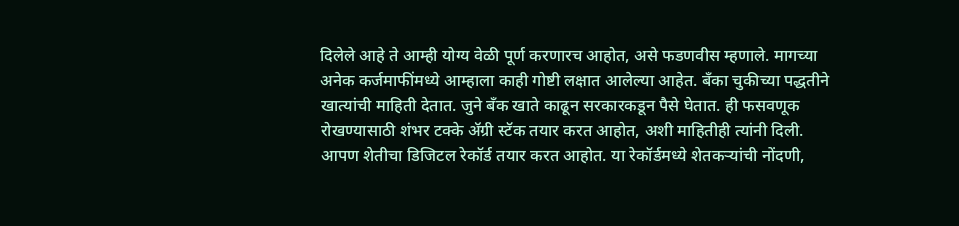दिलेले आहे ते आम्ही योग्य वेळी पूर्ण करणारच आहोत, असे फडणवीस म्हणाले. मागच्या अनेक कर्जमाफींमध्ये आम्हाला काही गोष्टी लक्षात आलेल्या आहेत. बँका चुकीच्या पद्धतीने खात्यांची माहिती देतात. जुने बँक खाते काढून सरकारकडून पैसे घेतात. ही फसवणूक रोखण्यासाठी शंभर टक्के ॲग्री स्टॅक तयार करत आहोत, अशी माहितीही त्यांनी दिली. आपण शेतीचा डिजिटल रेकॉर्ड तयार करत आहोत. या रेकॉर्डमध्ये शेतकऱ्यांची नोंदणी,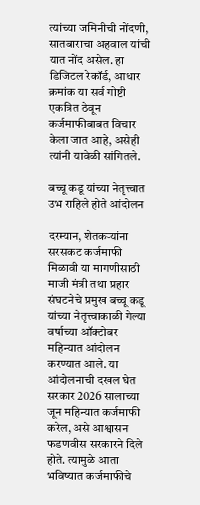त्यांच्या जमिनीची नोंदणी, सातबाराचा अहवाल यांची यात नोंद असेल. हा डिजिटल रेकॉर्ड, आधार क्रमांक या सर्व गोष्टी एकत्रित ठेवून कर्जमाफीबाबत विचार केला जात आहे, असेही त्यांनी यावेळी सांगितले.

बच्चू कडू यांच्या नेतृत्त्वात उभ राहिले होते आंदोलन

दरम्यान, शेतकऱ्यांना सरसकट कर्जमाफी मिळावी या मागणीसाठी माजी मंत्री तथा प्रहार संघटनेचे प्रमुख बच्चू कडू यांच्या नेतृत्त्वाकाळी गेल्या वर्षाच्या ऑक्टोबर महिन्यात आंदोलन करण्यात आले. या आंदोलनाची दखल घेत सरकार 2026 सालाच्या जून महिन्यात कर्जमाफी करेल, असे आश्वासन फडणवीस सरकारने दिले होते. त्यामुळे आता भविष्यात कर्जमाफीचे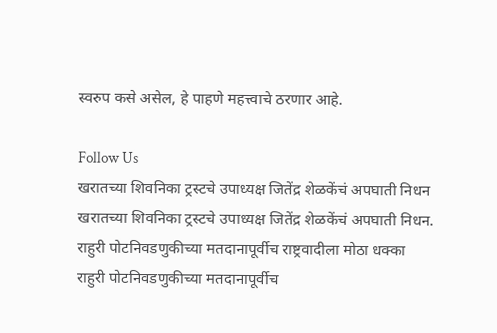स्वरुप कसे असेल, हे पाहणे महत्त्वाचे ठरणार आहे.

Follow Us
खरातच्या शिवनिका ट्रस्टचे उपाध्यक्ष जितेंद्र शेळकेंचं अपघाती निधन
खरातच्या शिवनिका ट्रस्टचे उपाध्यक्ष जितेंद्र शेळकेंचं अपघाती निधन.
राहुरी पोटनिवडणुकीच्या मतदानापूर्वीच राष्ट्रवादीला मोठा धक्का
राहुरी पोटनिवडणुकीच्या मतदानापूर्वीच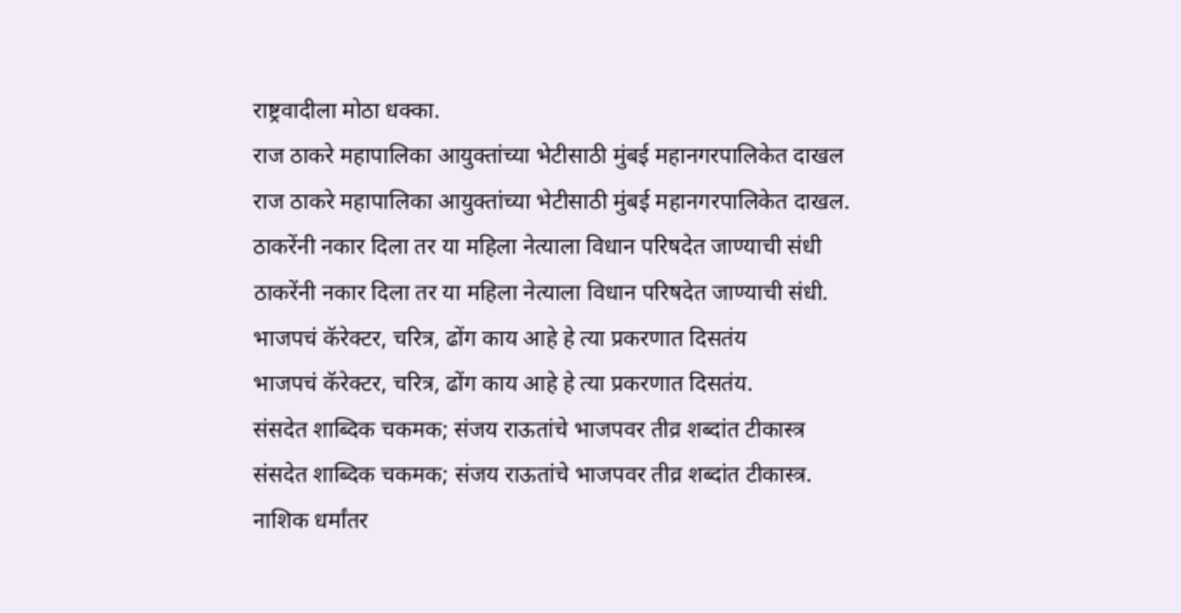राष्ट्रवादीला मोठा धक्का.
राज ठाकरे महापालिका आयुक्तांच्या भेटीसाठी मुंबई महानगरपालिकेत दाखल
राज ठाकरे महापालिका आयुक्तांच्या भेटीसाठी मुंबई महानगरपालिकेत दाखल.
ठाकरेंनी नकार दिला तर या महिला नेत्याला विधान परिषदेत जाण्याची संधी
ठाकरेंनी नकार दिला तर या महिला नेत्याला विधान परिषदेत जाण्याची संधी.
भाजपचं कॅरेक्टर, चरित्र, ढोंग काय आहे हे त्या प्रकरणात दिसतंय
भाजपचं कॅरेक्टर, चरित्र, ढोंग काय आहे हे त्या प्रकरणात दिसतंय.
संसदेत शाब्दिक चकमक; संजय राऊतांचे भाजपवर तीव्र शब्दांत टीकास्त्र
संसदेत शाब्दिक चकमक; संजय राऊतांचे भाजपवर तीव्र शब्दांत टीकास्त्र.
नाशिक धर्मांतर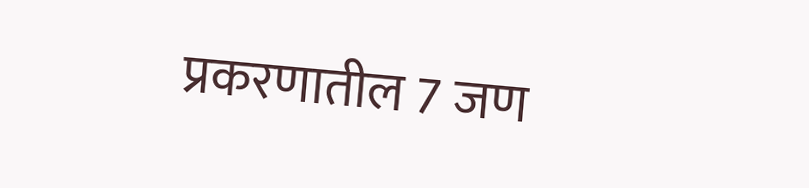प्रकरणातील 7 जण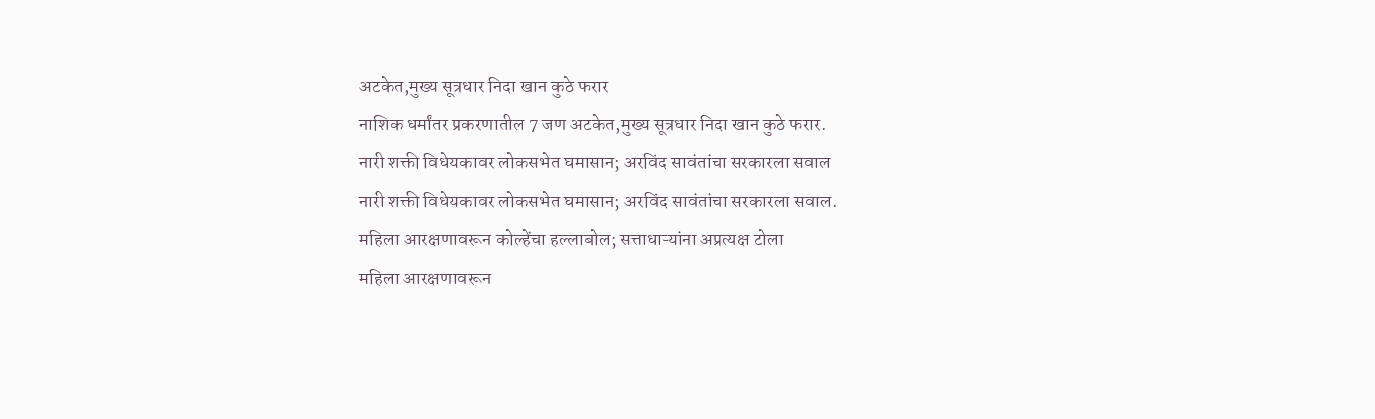अटकेत,मुख्य सूत्रधार निदा खान कुठे फरार
नाशिक धर्मांतर प्रकरणातील 7 जण अटकेत,मुख्य सूत्रधार निदा खान कुठे फरार.
नारी शक्ती विधेयकावर लोकसभेत घमासान; अरविंद सावंतांचा सरकारला सवाल
नारी शक्ती विधेयकावर लोकसभेत घमासान; अरविंद सावंतांचा सरकारला सवाल.
महिला आरक्षणावरून कोल्हेंचा हल्लाबोल; सत्ताधाऱ्यांना अप्रत्यक्ष टोला
महिला आरक्षणावरून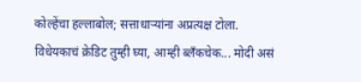कोल्हेंचा हल्लाबोल; सत्ताधाऱ्यांना अप्रत्यक्ष टोला.
विधेयकाचं क्रेडिट तुम्ही घ्या, आम्ही ब्लँकचेक... मोदी असं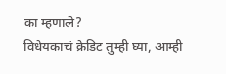का म्हणाले?
विधेयकाचं क्रेडिट तुम्ही घ्या, आम्ही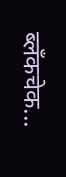ब्लँकचेक...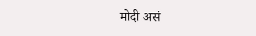मोदी असं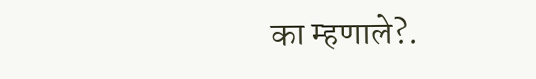का म्हणाले?.